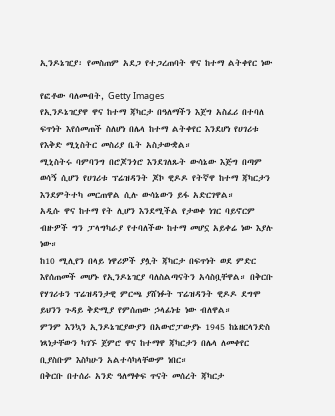ኢንዶኔዢያ፡ የመስጠም አደጋ የተጋረጠባት ዋና ከተማ ልትቀየር ነው

የፎቶው ባለመብት, Getty Images
የኢንዶኔዢያዋ ዋና ከተማ ጃካርታ በዓለማችን እጀግ አስፈሪ በተባለ ፍጥነት እየሰመጠች ስለሆነ በሌላ ከተማ ልትቀየር እንደሆነ የሀገሪቱ የእቅድ ሚኒስትር መስሪያ ቤት አስታውቋል።
ሚኒስትሩ ባምባንግ በሮጆንጎሮ እንደገለጹት ውሳኔው እጅግ በጣም ወሳኝ ሲሆን የሀገሪቱ ፕሬዝዳንት ጆኮ ዊዶዶ የትኛዋ ከተማ ጃካርታን እንደምትተካ መርጠዋል ሲሉ ውሳኔውን ይፋ አድርገዋል።
አዲሱ ዋና ከተማ የት ሊሆን እንደሚችል የታወቀ ነገር ባይኖርም ብዙዎች ግን ፓላግካራያ የተባለችው ከተማ መሆኗ አይቀሬ ነው እያሉ ነው።
ከ10 ሚሊየን በላይ ነዋሪዎች ያሏት ጃካርታ በፍጥነት ወደ ምድር እየሰጠመች መሆኑ የኢንዶኔዢያ ባለስልጣናትን አሳስቧቸዋል። በቅርቡ የሃገሪቱን ፕሬዝዳንታዊ ምርጫ ያሸነፉት ፕሬዝዳንት ዊዶዶ ደግሞ ይህንን ጉዳይ ቅድሚያ የምሰጠው ኃላፊነቴ ነው ብለዋል።
ምንም እንኳን ኢንዶኔዢያውያን በአውሮፓውያኑ 1945 ከኔዘርላንድስ ነጻነታቸውን ካገኙ ጀምሮ ዋና ከተማዋ ጃካርታን በሌላ ለመቀየር ቢያስቡም እስካሁን አልተሳካላቸውም ነበር።
በቅርቡ በተሰራ አንድ ዓለማቀፍ ጥናት መሰረት ጃካርታ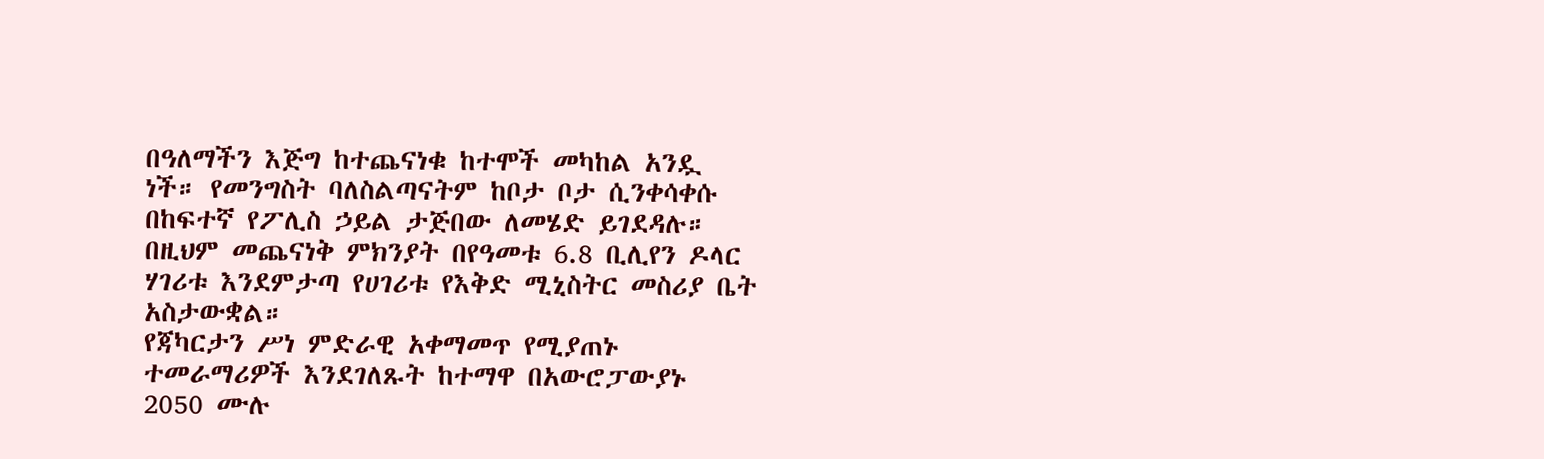በዓለማችን እጅግ ከተጨናነቁ ከተሞች መካከል አንዷ ነች። የመንግስት ባለስልጣናትም ከቦታ ቦታ ሲንቀሳቀሱ በከፍተኛ የፖሊስ ኃይል ታጅበው ለመሄድ ይገደዳሉ።
በዚህም መጨናነቅ ምክንያት በየዓመቱ 6.8 ቢሊየን ዶላር ሃገሪቱ እንደምታጣ የሀገሪቱ የእቅድ ሚኒስትር መስሪያ ቤት አስታውቋል።
የጃካርታን ሥነ ምድራዊ አቀማመጥ የሚያጠኑ ተመራማሪዎች እንደገለጹት ከተማዋ በአውሮፓውያኑ 2050 ሙሉ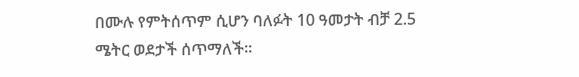በሙሉ የምትሰጥም ሲሆን ባለፉት 10 ዓመታት ብቻ 2.5 ሜትር ወደታች ሰጥማለች።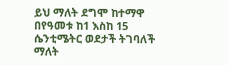ይህ ማለት ደግሞ ከተማዋ በየዓመቱ ከ1 እስከ 15 ሴንቲሜትር ወደታች ትገባለች ማለት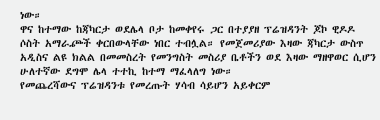ነው።
ዋና ከተማው ከጃካርታ ወደሌላ ቦታ ከመቀየሩ ጋር በተያያዘ ፕሬዝዳንት ጆኮ ዊዶዶ ሶስት አማራⶐች ቀርበውላቸው ነበር ተብሏል። የመጀመሪያው እዛው ጃካርታ ውስጥ አዲስና ልዩ ክልል በመመስረት የመንግስት መስሪያ ቤቶችን ወደ እዛው ማዘዋወር ሲሆን ሁለተኛው ደግሞ ሌላ ተተኪ ከተማ ማፈላለግ ነው።
የመጨረሻውና ፕሬዝዳንቱ የመረጡት ሃሳብ ሳይሆን አይቀርም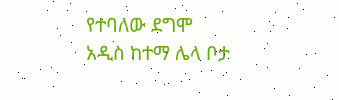የተባለው ደግሞ አዲስ ከተማ ሌላ ቦታ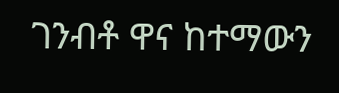ገንብቶ ዋና ከተማውን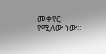መቀየር የሚለው ነው።